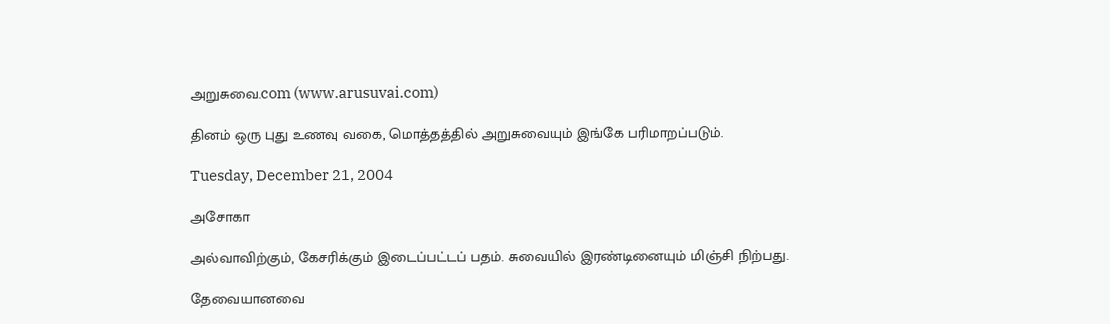அறுசுவை.com (www.arusuvai.com)

தினம் ஒரு புது உணவு வகை, மொத்தத்தில் அறுசுவையும் இங்கே பரிமாறப்படும்.

Tuesday, December 21, 2004

அசோகா

அல்வாவிற்கும், கேசரிக்கும் இடைப்பட்டப் பதம். சுவையில் இரண்டினையும் மிஞ்சி நிற்பது.

தேவையானவை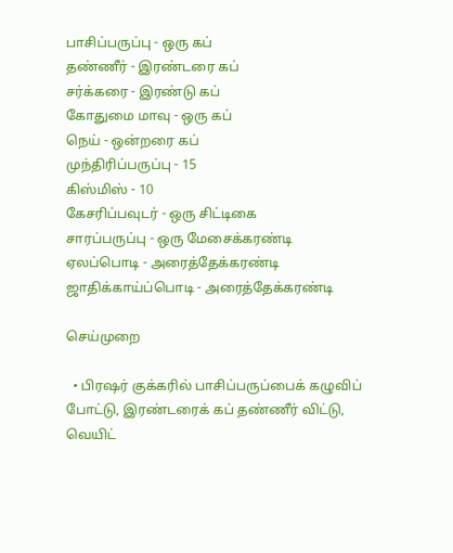பாசிப்பருப்பு - ஒரு கப்
தண்ணீர் - இரண்டரை கப்
சர்க்கரை - இரண்டு கப்
கோதுமை மாவு - ஒரு கப்
நெய் - ஒன்றரை கப்
முந்திரிப்பருப்பு - 15
கிஸ்மிஸ் - 10
கேசரிப்பவுடர் - ஒரு சிட்டிகை
சாரப்பருப்பு - ஒரு மேசைக்கரண்டி
ஏலப்பொடி - அரைத்தேக்கரண்டி
ஜாதிக்காய்ப்பொடி - அரைத்தேக்கரண்டி

செய்முறை

  • பிரஷர் குக்கரில் பாசிப்பருப்பைக் கழுவிப் போட்டு, இரண்டரைக் கப் தண்ணீர் விட்டு, வெயிட்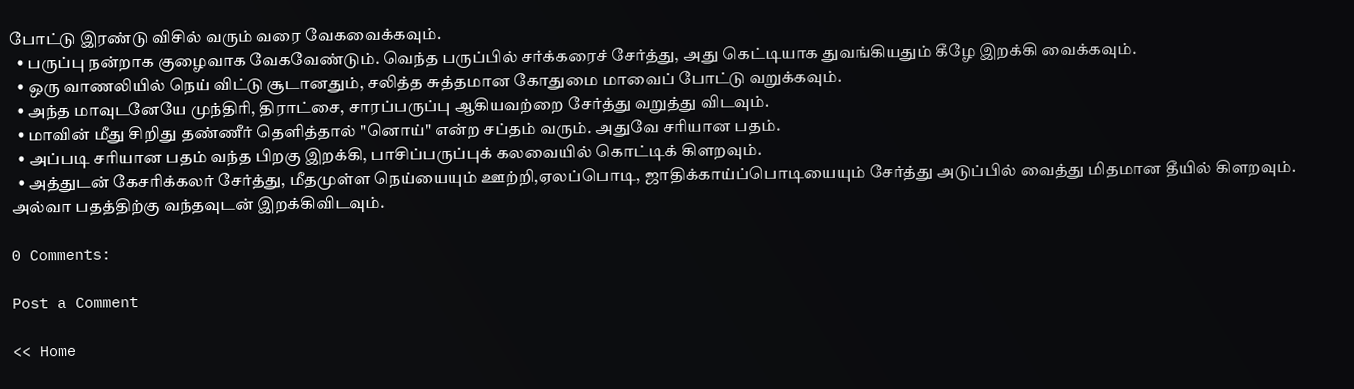போட்டு இரண்டு விசில் வரும் வரை வேகவைக்கவும்.
  • பருப்பு நன்றாக குழைவாக வேகவேண்டும். வெந்த பருப்பில் சர்க்கரைச் சேர்த்து, அது கெட்டியாக துவங்கியதும் கீழே இறக்கி வைக்கவும்.
  • ஒரு வாணலியில் நெய் விட்டு சூடானதும், சலித்த சுத்தமான கோதுமை மாவைப் போட்டு வறுக்கவும்.
  • அந்த மாவுடனேயே முந்திரி, திராட்சை, சாரப்பருப்பு ஆகியவற்றை சேர்த்து வறுத்து விடவும்.
  • மாவின் மீது சிறிது தண்ணீர் தெளித்தால் "னொய்" என்ற சப்தம் வரும். அதுவே சரியான பதம்.
  • அப்படி சரியான பதம் வந்த பிறகு இறக்கி, பாசிப்பருப்புக் கலவையில் கொட்டிக் கிளறவும்.
  • அத்துடன் கேசரிக்கலர் சேர்த்து, மீதமுள்ள நெய்யையும் ஊற்றி,ஏலப்பொடி, ஜாதிக்காய்ப்பொடியையும் சேர்த்து அடுப்பில் வைத்து மிதமான தீயில் கிளறவும். அல்வா பதத்திற்கு வந்தவுடன் இறக்கிவிடவும்.

0 Comments:

Post a Comment

<< Home